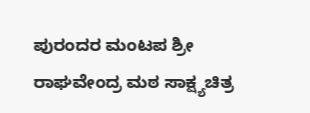ಪುರಂದರ ಮಂಟಪ ಶ್ರೀ ರಾಘವೇಂದ್ರ ಮಠ ಸಾಕ್ಷ್ಯಚಿತ್ರ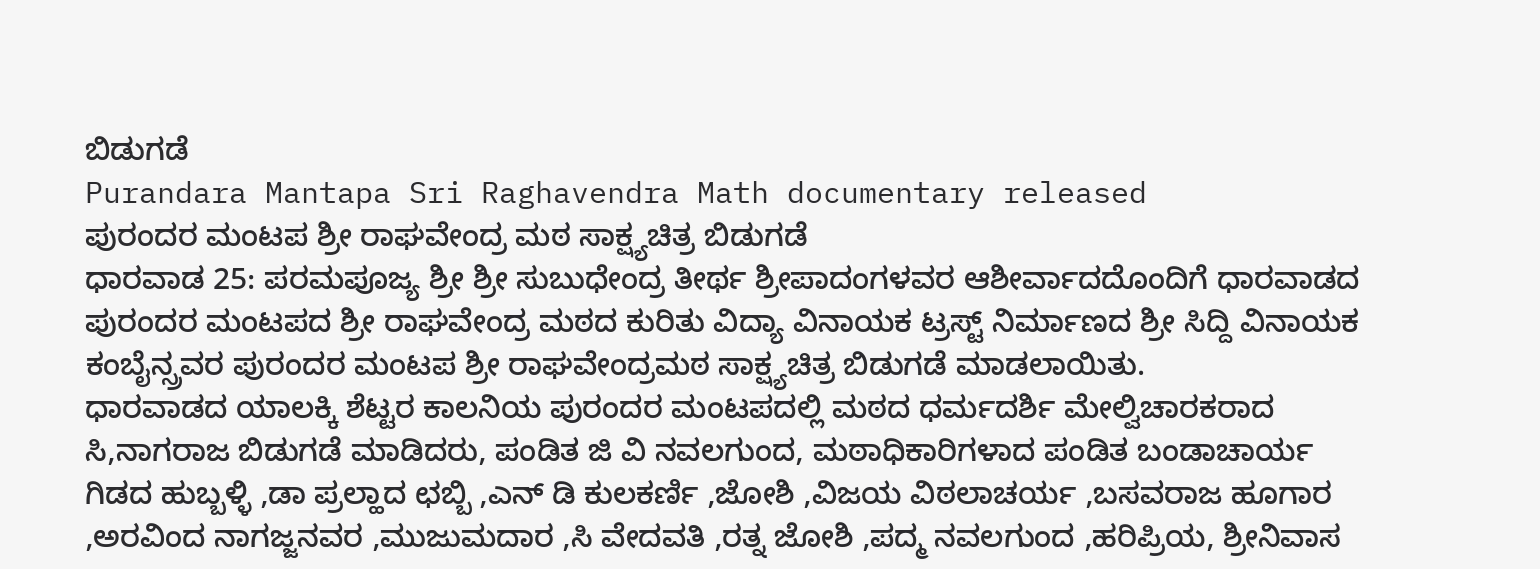ಬಿಡುಗಡೆ
Purandara Mantapa Sri Raghavendra Math documentary released
ಪುರಂದರ ಮಂಟಪ ಶ್ರೀ ರಾಘವೇಂದ್ರ ಮಠ ಸಾಕ್ಷ್ಯಚಿತ್ರ ಬಿಡುಗಡೆ
ಧಾರವಾಡ 25: ಪರಮಪೂಜ್ಯ ಶ್ರೀ ಶ್ರೀ ಸುಬುಧೇಂದ್ರ ತೀರ್ಥ ಶ್ರೀಪಾದಂಗಳವರ ಆಶೀರ್ವಾದದೊಂದಿಗೆ ಧಾರವಾಡದ ಪುರಂದರ ಮಂಟಪದ ಶ್ರೀ ರಾಘವೇಂದ್ರ ಮಠದ ಕುರಿತು ವಿದ್ಯಾ ವಿನಾಯಕ ಟ್ರಸ್ಟ್ ನಿರ್ಮಾಣದ ಶ್ರೀ ಸಿದ್ದಿ ವಿನಾಯಕ ಕಂಬೈನ್ಸ್ರವರ ಪುರಂದರ ಮಂಟಪ ಶ್ರೀ ರಾಘವೇಂದ್ರಮಠ ಸಾಕ್ಷ್ಯಚಿತ್ರ ಬಿಡುಗಡೆ ಮಾಡಲಾಯಿತು.
ಧಾರವಾಡದ ಯಾಲಕ್ಕಿ ಶೆಟ್ಟರ ಕಾಲನಿಯ ಪುರಂದರ ಮಂಟಪದಲ್ಲಿ ಮಠದ ಧರ್ಮದರ್ಶಿ ಮೇಲ್ವಿಚಾರಕರಾದ ಸಿ,ನಾಗರಾಜ ಬಿಡುಗಡೆ ಮಾಡಿದರು, ಪಂಡಿತ ಜಿ ವಿ ನವಲಗುಂದ, ಮಠಾಧಿಕಾರಿಗಳಾದ ಪಂಡಿತ ಬಂಡಾಚಾರ್ಯ ಗಿಡದ ಹುಬ್ಬಳ್ಳಿ ,ಡಾ ಪ್ರಲ್ಹಾದ ಛಬ್ಬಿ ,ಎನ್ ಡಿ ಕುಲಕರ್ಣಿ ,ಜೋಶಿ ,ವಿಜಯ ವಿಠಲಾಚರ್ಯ ,ಬಸವರಾಜ ಹೂಗಾರ ,ಅರವಿಂದ ನಾಗಜ್ಜನವರ ,ಮುಜುಮದಾರ ,ಸಿ ವೇದವತಿ ,ರತ್ನ ಜೋಶಿ ,ಪದ್ಮ ನವಲಗುಂದ ,ಹರಿಪ್ರಿಯ, ಶ್ರೀನಿವಾಸ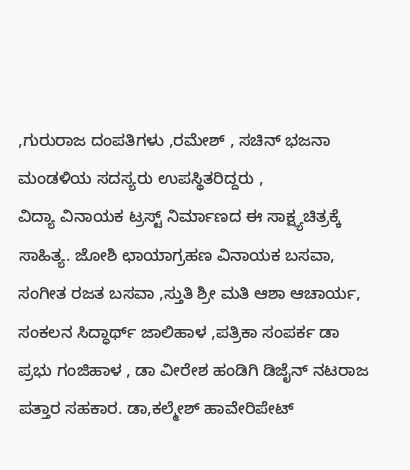,ಗುರುರಾಜ ದಂಪತಿಗಳು ,ರಮೇಶ್ , ಸಚಿನ್ ಭಜನಾ ಮಂಡಳಿಯ ಸದಸ್ಯರು ಉಪಸ್ಥಿತರಿದ್ದರು ,
ವಿದ್ಯಾ ವಿನಾಯಕ ಟ್ರಸ್ಟ್ ನಿರ್ಮಾಣದ ಈ ಸಾಕ್ಷ್ಯಚಿತ್ರಕ್ಕೆ ಸಾಹಿತ್ಯ. ಜೋಶಿ ಛಾಯಾಗ್ರಹಣ ವಿನಾಯಕ ಬಸವಾ, ಸಂಗೀತ ರಜತ ಬಸವಾ ,ಸ್ತುತಿ ಶ್ರೀ ಮತಿ ಆಶಾ ಆಚಾರ್ಯ, ಸಂಕಲನ ಸಿದ್ಧಾರ್ಥ್ ಜಾಲಿಹಾಳ ,ಪತ್ರಿಕಾ ಸಂಪರ್ಕ ಡಾ ಪ್ರಭು ಗಂಜಿಹಾಳ , ಡಾ ವೀರೇಶ ಹಂಡಿಗಿ ಡಿಜೈನ್ ನಟರಾಜ ಪತ್ತಾರ ಸಹಕಾರ. ಡಾ,ಕಲ್ಮೇಶ್ ಹಾವೇರಿಪೇಟ್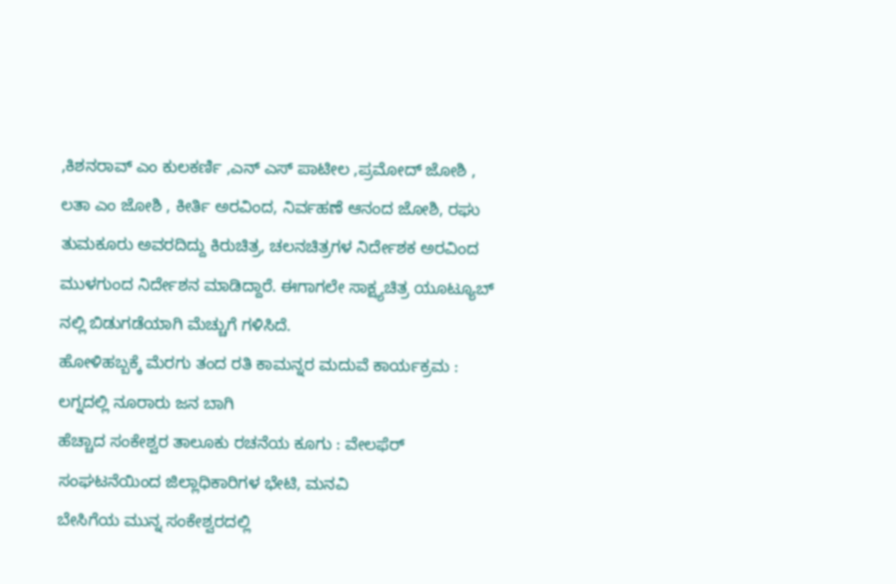,ಕಿಶನರಾವ್ ಎಂ ಕುಲಕರ್ಣಿ ,ಎನ್ ಎಸ್ ಪಾಟೀಲ ,ಪ್ರಮೋದ್ ಜೋಶಿ , ಲತಾ ಎಂ ಜೋಶಿ , ಕೀರ್ತಿ ಅರವಿಂದ, ನಿರ್ವಹಣೆ ಆನಂದ ಜೋಶಿ, ರಘು ತುಮಕೂರು ಅವರದಿದ್ದು ಕಿರುಚಿತ್ರ, ಚಲನಚಿತ್ರಗಳ ನಿರ್ದೇಶಕ ಅರವಿಂದ ಮುಳಗುಂದ ನಿರ್ದೇಶನ ಮಾಡಿದ್ದಾರೆ. ಈಗಾಗಲೇ ಸಾಕ್ಷ್ಯಚಿತ್ರ ಯೂಟ್ಯೂಬ್ ನಲ್ಲಿ ಬಿಡುಗಡೆಯಾಗಿ ಮೆಚ್ಚುಗೆ ಗಳಿಸಿದೆ.
ಹೋಳಿಹಬ್ಬಕ್ಕೆ ಮೆರಗು ತಂದ ರತಿ ಕಾಮನ್ನರ ಮದುವೆ ಕಾರ್ಯಕ್ರಮ : ಲಗ್ನದಲ್ಲಿ ನೂರಾರು ಜನ ಬಾಗಿ
ಹೆಚ್ಚಾದ ಸಂಕೇಶ್ವರ ತಾಲೂಕು ರಚನೆಯ ಕೂಗು : ವೇಲಫೆರ್ ಸಂಘಟನೆಯಿಂದ ಜಿಲ್ಲಾಧಿಕಾರಿಗಳ ಭೇಟಿ, ಮನವಿ
ಬೇಸಿಗೆಯ ಮುನ್ನ ಸಂಕೇಶ್ವರದಲ್ಲಿ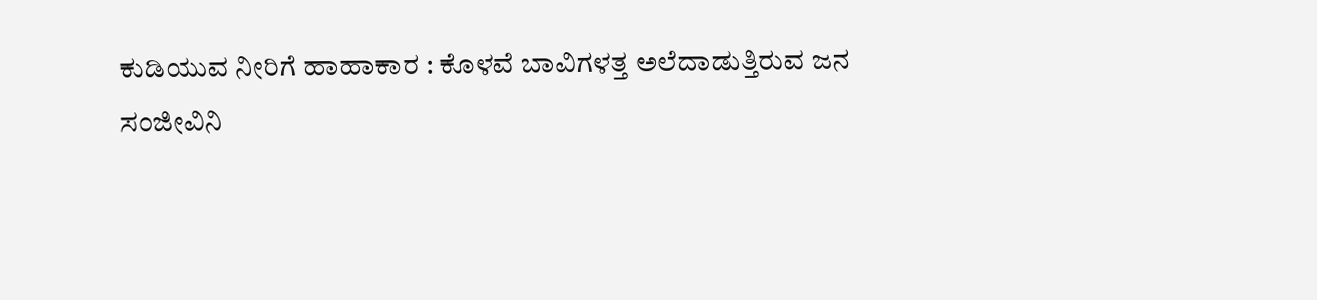ಕುಡಿಯುವ ನೀರಿಗೆ ಹಾಹಾಕಾರ : ಕೊಳವೆ ಬಾವಿಗಳತ್ತ ಅಲೆದಾಡುತ್ತಿರುವ ಜನ
ಸಂಜೀವಿನಿ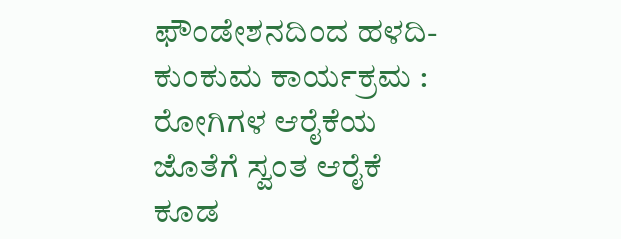ಫೌಂಡೇಶನದಿಂದ ಹಳದಿ-ಕುಂಕುಮ ಕಾರ್ಯಕ್ರಮ : ರೋಗಿಗಳ ಆರೈಕೆಯ ಜೊತೆಗೆ ಸ್ವಂತ ಆರೈಕೆ ಕೂಡ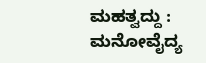ಮಹತ್ವದ್ದು : ಮನೋವೈದ್ಯ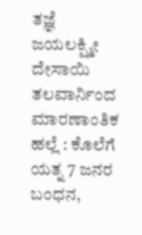ತಜ್ಞೆ ಜಯಲಕ್ಷ್ಮೀ ದೇಸಾಯಿ
ತಲವಾರ್ನಿಂದ ಮಾರಣಾಂತಿಕ ಹಲ್ಲೆ : ಕೊಲೆಗೆ ಯತ್ನ 7 ಜನರ ಬಂಧನ,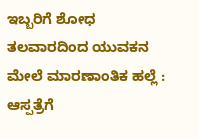ಇಬ್ಬರಿಗೆ ಶೋಧ
ತಲವಾರದಿಂದ ಯುವಕನ ಮೇಲೆ ಮಾರಣಾಂತಿಕ ಹಲ್ಲೆ : ಆಸ್ಪತ್ರೆಗೆ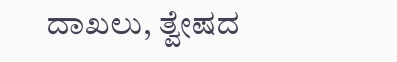ದಾಖಲು, ತ್ವೇಷದ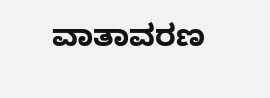ವಾತಾವರಣ